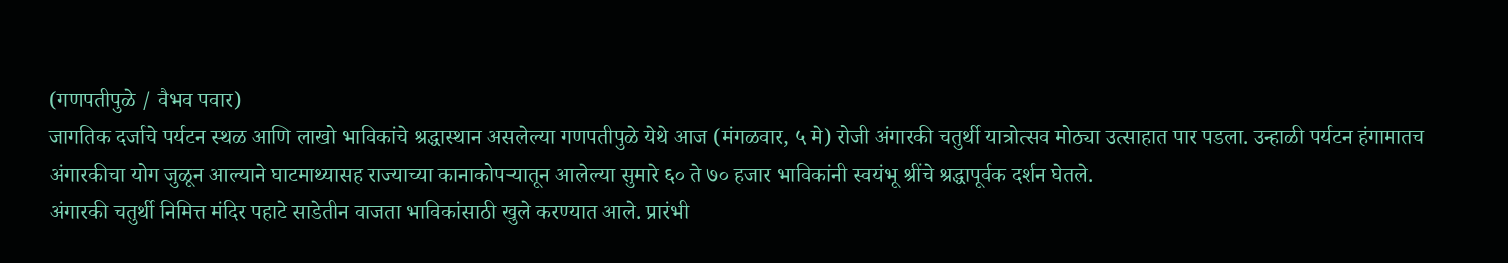(गणपतीपुळे / वैभव पवार)
जागतिक दर्जाचे पर्यटन स्थळ आणि लाखो भाविकांचे श्रद्धास्थान असलेल्या गणपतीपुळे येथे आज (मंगळवार, ५ मे) रोजी अंगारकी चतुर्थी यात्रोत्सव मोठ्या उत्साहात पार पडला. उन्हाळी पर्यटन हंगामातच अंगारकीचा योग जुळून आल्याने घाटमाथ्यासह राज्याच्या कानाकोपऱ्यातून आलेल्या सुमारे ६० ते ७० हजार भाविकांनी स्वयंभू श्रींचे श्रद्धापूर्वक दर्शन घेतले.
अंगारकी चतुर्थी निमित्त मंदिर पहाटे साडेतीन वाजता भाविकांसाठी खुले करण्यात आले. प्रारंभी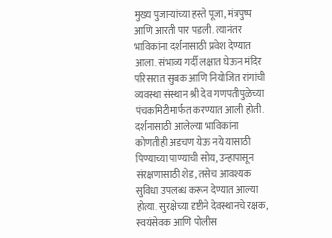मुख्य पुजाऱ्यांच्या हस्ते पूजा, मंत्रपुष्प आणि आरती पार पडली. त्यानंतर भाविकांना दर्शनासाठी प्रवेश देण्यात आला. संभाव्य गर्दी लक्षात घेऊन मंदिर परिसरात सुबक आणि नियोजित रांगांची व्यवस्था संस्थान श्री देव गणपतीपुळेच्या पंचकमिटीमार्फत करण्यात आली होती.
दर्शनासाठी आलेल्या भाविकांना कोणतीही अडचण येऊ नये यासाठी पिण्याच्या पाण्याची सोय, उन्हापासून संरक्षणासाठी शेड, तसेच आवश्यक सुविधा उपलब्ध करून देण्यात आल्या होत्या. सुरक्षेच्या दृष्टीने देवस्थानचे रक्षक, स्वयंसेवक आणि पोलीस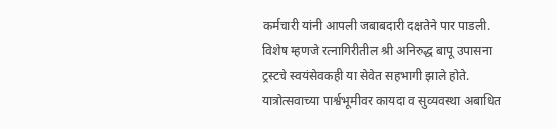कर्मचारी यांनी आपली जबाबदारी दक्षतेने पार पाडली. विशेष म्हणजे रत्नागिरीतील श्री अनिरुद्ध बापू उपासना ट्रस्टचे स्वयंसेवकही या सेवेत सहभागी झाले होते.
यात्रोत्सवाच्या पार्श्वभूमीवर कायदा व सुव्यवस्था अबाधित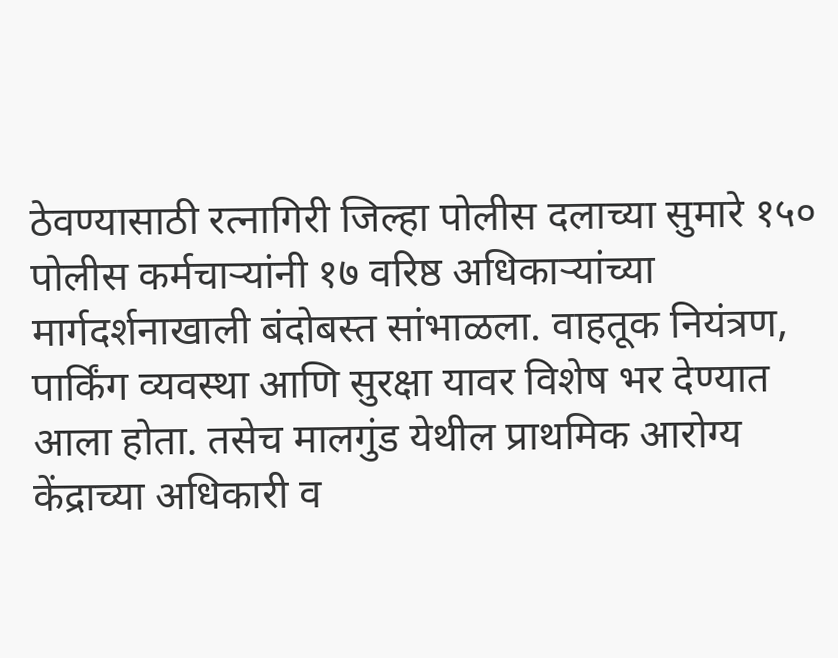ठेवण्यासाठी रत्नागिरी जिल्हा पोलीस दलाच्या सुमारे १५० पोलीस कर्मचाऱ्यांनी १७ वरिष्ठ अधिकाऱ्यांच्या मार्गदर्शनाखाली बंदोबस्त सांभाळला. वाहतूक नियंत्रण, पार्किंग व्यवस्था आणि सुरक्षा यावर विशेष भर देण्यात आला होता. तसेच मालगुंड येथील प्राथमिक आरोग्य केंद्राच्या अधिकारी व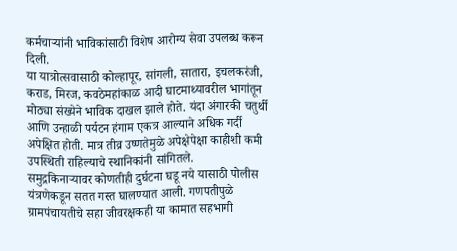कर्मचाऱ्यांनी भाविकांसाठी विशेष आरोग्य सेवा उपलब्ध करून दिली.
या यात्रोत्सवासाठी कोल्हापूर, सांगली, सातारा, इचलकरंजी, कराड, मिरज, कवठेमहांकाळ आदी घाटमाथ्यावरील भागांतून मोठ्या संख्येने भाविक दाखल झाले होते. यंदा अंगारकी चतुर्थी आणि उन्हाळी पर्यटन हंगाम एकत्र आल्याने अधिक गर्दी अपेक्षित होती. मात्र तीव्र उष्णतेमुळे अपेक्षेपेक्षा काहीशी कमी उपस्थिती राहिल्याचे स्थानिकांनी सांगितले.
समुद्रकिनाऱ्यावर कोणतीही दुर्घटना घडू नये यासाठी पोलीस यंत्रणेकडून सतत गस्त घालण्यात आली. गणपतीपुळे ग्रामपंचायतीचे सहा जीवरक्षकही या कामात सहभागी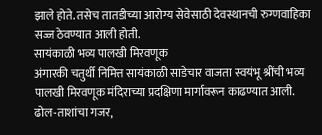झाले होते. तसेच तातडीच्या आरोग्य सेवेसाठी देवस्थानची रुग्णवाहिका सज्ज ठेवण्यात आली होती.
सायंकाळी भव्य पालखी मिरवणूक
अंगारकी चतुर्थी निमित्त सायंकाळी साडेचार वाजता स्वयंभू श्रींची भव्य पालखी मिरवणूक मंदिराच्या प्रदक्षिणा मार्गावरून काढण्यात आली. ढोल-ताशांचा गजर,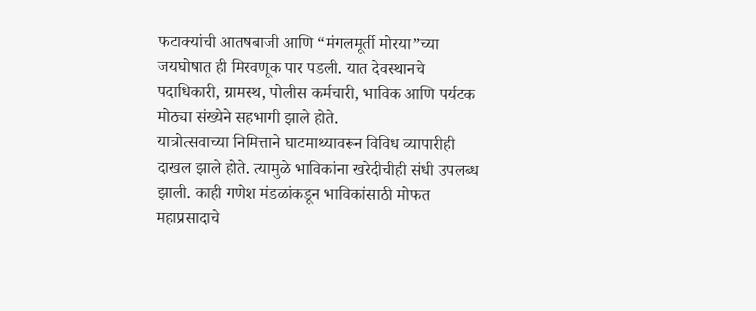फटाक्यांची आतषबाजी आणि “मंगलमूर्ती मोरया”च्या जयघोषात ही मिरवणूक पार पडली. यात देवस्थानचे पदाधिकारी, ग्रामस्थ, पोलीस कर्मचारी, भाविक आणि पर्यटक मोठ्या संख्येने सहभागी झाले होते.
यात्रोत्सवाच्या निमित्ताने घाटमाथ्यावरून विविध व्यापारीही दाखल झाले होते. त्यामुळे भाविकांना खरेदीचीही संधी उपलब्ध झाली. काही गणेश मंडळांकडून भाविकांसाठी मोफत महाप्रसादाचे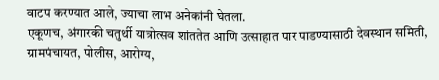वाटप करण्यात आले, ज्याचा लाभ अनेकांनी घेतला.
एकूणच, अंगारकी चतुर्थी यात्रोत्सव शांततेत आणि उत्साहात पार पाडण्यासाठी देवस्थान समिती, ग्रामपंचायत, पोलीस, आरोग्य,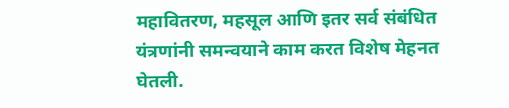महावितरण, महसूल आणि इतर सर्व संबंधित यंत्रणांनी समन्वयाने काम करत विशेष मेहनत घेतली.